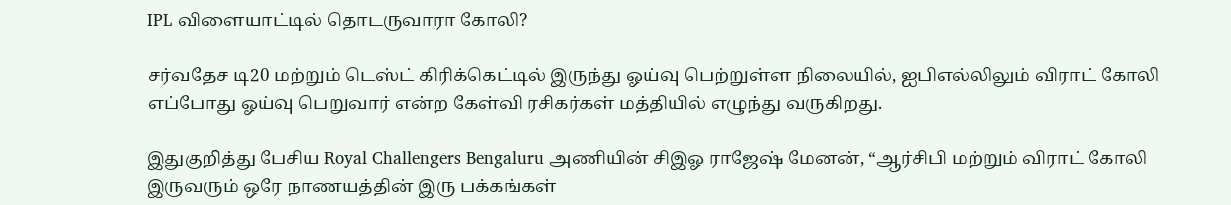IPL விளையாட்டில் தொடருவாரா கோலி?

சர்வதேச டி20 மற்றும் டெஸ்ட் கிரிக்கெட்டில் இருந்து ஓய்வு பெற்றுள்ள நிலையில், ஐபிஎல்லிலும் விராட் கோலி எப்போது ஓய்வு பெறுவார் என்ற கேள்வி ரசிகர்கள் மத்தியில் எழுந்து வருகிறது.

இதுகுறித்து பேசிய Royal Challengers Bengaluru அணியின் சிஇஓ ராஜேஷ் மேனன், “ஆர்சிபி மற்றும் விராட் கோலி இருவரும் ஒரே நாணயத்தின் இரு பக்கங்கள்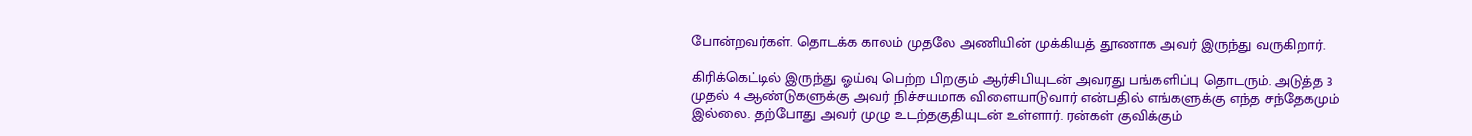போன்றவர்கள். தொடக்க காலம் முதலே அணியின் முக்கியத் தூணாக அவர் இருந்து வருகிறார்.

கிரிக்கெட்டில் இருந்து ஓய்வு பெற்ற பிறகும் ஆர்சிபியுடன் அவரது பங்களிப்பு தொடரும். அடுத்த 3 முதல் 4 ஆண்டுகளுக்கு அவர் நிச்சயமாக விளையாடுவார் என்பதில் எங்களுக்கு எந்த சந்தேகமும் இல்லை. தற்போது அவர் முழு உடற்தகுதியுடன் உள்ளார். ரன்கள் குவிக்கும்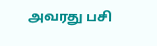அவரது பசி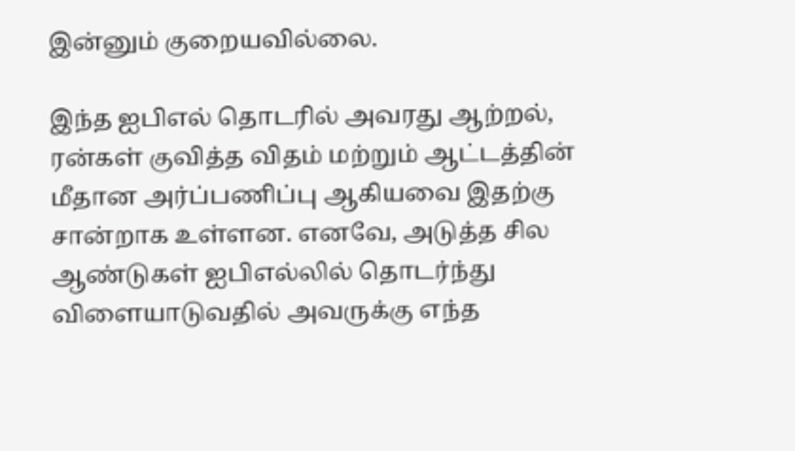இன்னும் குறையவில்லை.

இந்த ஐபிஎல் தொடரில் அவரது ஆற்றல், ரன்கள் குவித்த விதம் மற்றும் ஆட்டத்தின் மீதான அர்ப்பணிப்பு ஆகியவை இதற்கு சான்றாக உள்ளன. எனவே, அடுத்த சில ஆண்டுகள் ஐபிஎல்லில் தொடர்ந்து விளையாடுவதில் அவருக்கு எந்த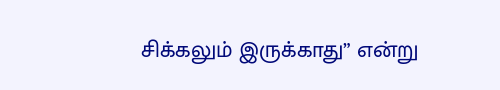சிக்கலும் இருக்காது” என்று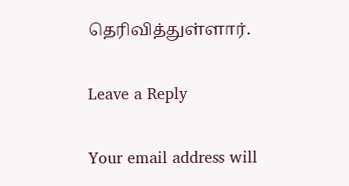தெரிவித்துள்ளார்.

Leave a Reply

Your email address will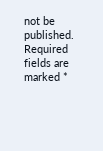not be published. Required fields are marked *